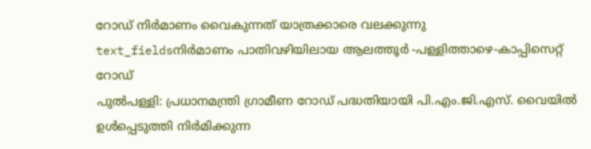റോഡ് നിർമാണം വൈകുന്നത് യാത്രക്കാരെ വലക്കുന്നു
text_fieldsനിർമാണം പാതിവഴിയിലായ ആലത്തൂർ -പള്ളിത്താഴെ-കാപ്പിസെറ്റ് റോഡ്
പുൽപള്ളി: പ്രധാനമന്ത്രി ഗ്രാമീണ റോഡ് പദ്ധതിയായി പി.എം.ജി.എസ്. വൈയിൽ ഉൾപ്പെടുത്തി നിർമിക്കുന്ന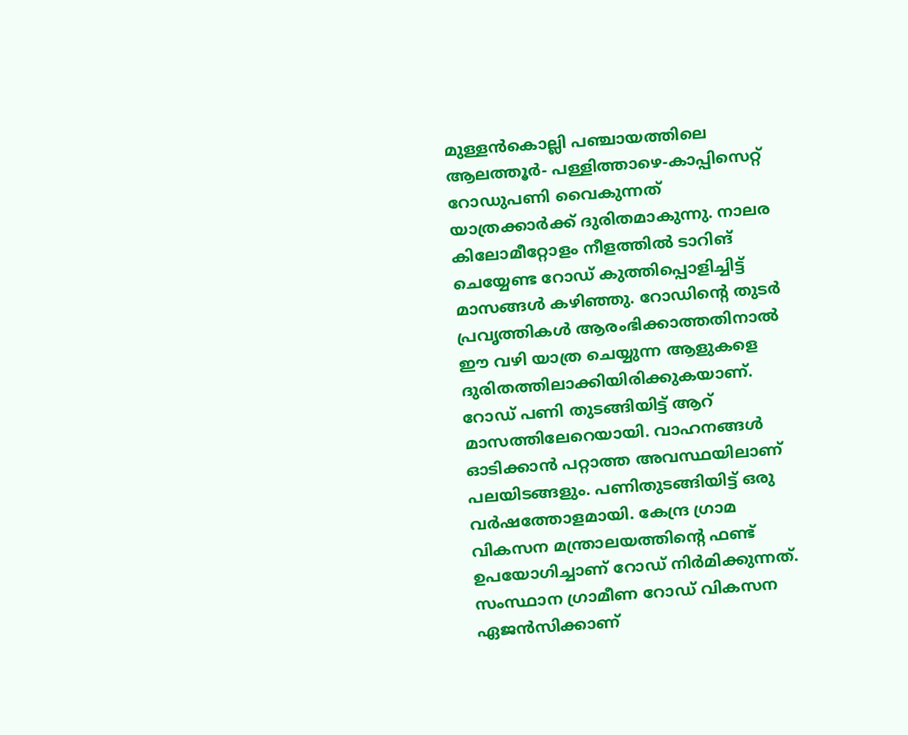മുള്ളൻകൊല്ലി പഞ്ചായത്തിലെ ആലത്തൂർ- പള്ളിത്താഴെ-കാപ്പിസെറ്റ് റോഡുപണി വൈകുന്നത് യാത്രക്കാർക്ക് ദുരിതമാകുന്നു. നാലര കിലോമീറ്റോളം നീളത്തിൽ ടാറിങ് ചെയ്യേണ്ട റോഡ് കുത്തിപ്പൊളിച്ചിട്ട് മാസങ്ങൾ കഴിഞ്ഞു. റോഡിന്റെ തുടർ പ്രവൃത്തികൾ ആരംഭിക്കാത്തതിനാൽ ഈ വഴി യാത്ര ചെയ്യുന്ന ആളുകളെ ദുരിതത്തിലാക്കിയിരിക്കുകയാണ്.
റോഡ് പണി തുടങ്ങിയിട്ട് ആറ് മാസത്തിലേറെയായി. വാഹനങ്ങൾ ഓടിക്കാൻ പറ്റാത്ത അവസ്ഥയിലാണ് പലയിടങ്ങളും. പണിതുടങ്ങിയിട്ട് ഒരു വർഷത്തോളമായി. കേന്ദ്ര ഗ്രാമ വികസന മന്ത്രാലയത്തിന്റെ ഫണ്ട് ഉപയോഗിച്ചാണ് റോഡ് നിർമിക്കുന്നത്.
സംസ്ഥാന ഗ്രാമീണ റോഡ് വികസന ഏജൻസിക്കാണ്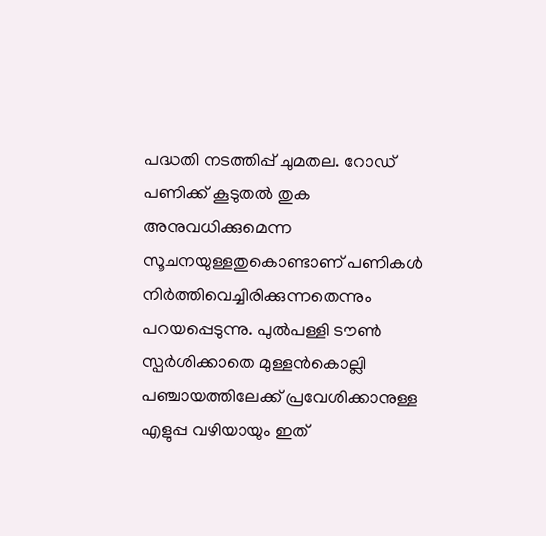പദ്ധതി നടത്തിപ്പ് ചുമതല. റോഡ് പണിക്ക് കൂടുതൽ തുക അനുവധിക്കുമെന്ന സൂചനയുള്ളതുകൊണ്ടാണ് പണികൾ നിർത്തിവെച്ചിരിക്കുന്നതെന്നും പറയപ്പെടുന്നു. പുൽപള്ളി ടൗൺ സ്പർശിക്കാതെ മുള്ളൻകൊല്ലി പഞ്ചായത്തിലേക്ക് പ്രവേശിക്കാനുള്ള എളുപ്പ വഴിയായും ഇത്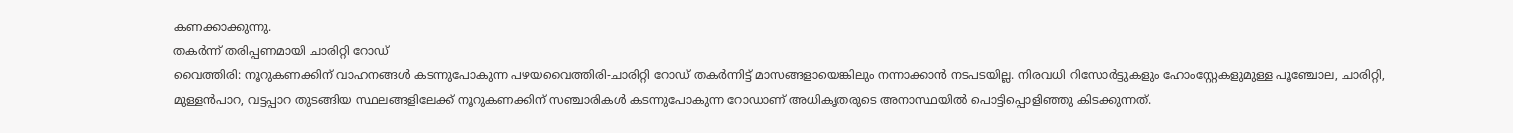കണക്കാക്കുന്നു.
തകർന്ന് തരിപ്പണമായി ചാരിറ്റി റോഡ്
വൈത്തിരി: നൂറുകണക്കിന് വാഹനങ്ങൾ കടന്നുപോകുന്ന പഴയവൈത്തിരി-ചാരിറ്റി റോഡ് തകർന്നിട്ട് മാസങ്ങളായെങ്കിലും നന്നാക്കാൻ നടപടയില്ല. നിരവധി റിസോർട്ടുകളും ഹോംസ്റ്റേകളുമുള്ള പൂഞ്ചോല, ചാരിറ്റി, മുള്ളൻപാറ, വട്ടപ്പാറ തുടങ്ങിയ സ്ഥലങ്ങളിലേക്ക് നൂറുകണക്കിന് സഞ്ചാരികൾ കടന്നുപോകുന്ന റോഡാണ് അധികൃതരുടെ അനാസ്ഥയിൽ പൊട്ടിപ്പൊളിഞ്ഞു കിടക്കുന്നത്.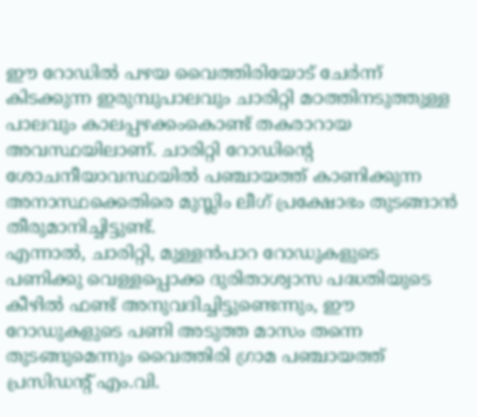ഈ റോഡിൽ പഴയ വൈത്തിരിയോട് ചേർന്ന് കിടക്കുന്ന ഇരുമ്പുപാലവും ചാരിറ്റി മഠത്തിനടുത്തുള്ള പാലവും കാലപ്പഴക്കംകൊണ്ട് തകരാറായ അവസ്ഥയിലാണ്. ചാരിറ്റി റോഡിന്റെ ശോചനീയാവസ്ഥയിൽ പഞ്ചായത്ത് കാണിക്കുന്ന അനാസ്ഥക്കെതിരെ മുസ്ലിം ലീഗ് പ്രക്ഷോഭം തുടങ്ങാൻ തീരുമാനിച്ചിട്ടുണ്ട്.
എന്നാൽ, ചാരിറ്റി, മുള്ളൻപാറ റോഡുകളുടെ പണിക്കു വെള്ളപ്പൊക്ക ദുരിതാശ്വാസ പദ്ധതിയുടെ കീഴിൽ ഫണ്ട് അനുവദിച്ചിട്ടുണ്ടെന്നും, ഈ റോഡുകളുടെ പണി അടുത്ത മാസം തന്നെ തുടങ്ങുമെന്നും വൈത്തിരി ഗ്രാമ പഞ്ചായത്ത് പ്രസിഡന്റ് എം.വി.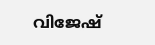വിജേഷ്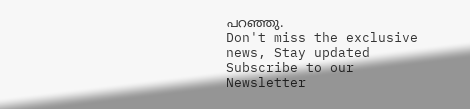പറഞ്ഞു.
Don't miss the exclusive news, Stay updated
Subscribe to our Newsletter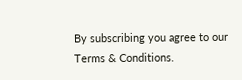By subscribing you agree to our Terms & Conditions.